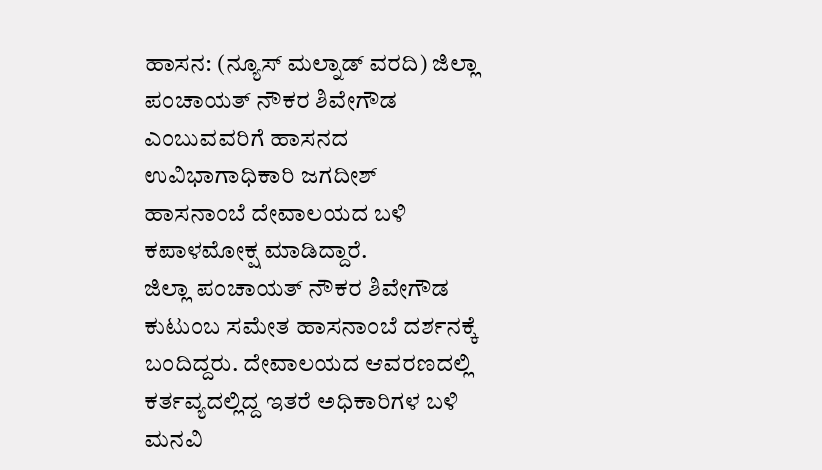ಹಾಸನ: (ನ್ಯೂಸ್ ಮಲ್ನಾಡ್ ವರದಿ) ಜಿಲ್ಲಾ ಪಂಚಾಯತ್ ನೌಕರ ಶಿವೇಗೌಡ ಎಂಬುವವರಿಗೆ ಹಾಸನದ ಉವಿಭಾಗಾಧಿಕಾರಿ ಜಗದೀಶ್ ಹಾಸನಾಂಬೆ ದೇವಾಲಯದ ಬಳಿ ಕಪಾಳಮೋಕ್ಷ ಮಾಡಿದ್ದಾರೆ.
ಜಿಲ್ಲಾ ಪಂಚಾಯತ್ ನೌಕರ ಶಿವೇಗೌಡ ಕುಟುಂಬ ಸಮೇತ ಹಾಸನಾಂಬೆ ದರ್ಶನಕ್ಕೆ ಬಂದಿದ್ದರು. ದೇವಾಲಯದ ಆವರಣದಲ್ಲಿ ಕರ್ತವ್ಯದಲ್ಲಿದ್ದ ಇತರೆ ಅಧಿಕಾರಿಗಳ ಬಳಿ ಮನವಿ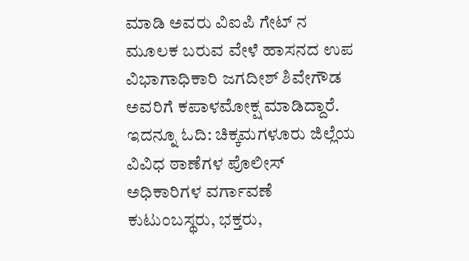ಮಾಡಿ ಅವರು ವಿಐಪಿ ಗೇಟ್ ನ ಮೂಲಕ ಬರುವ ವೇಳೆ ಹಾಸನದ ಉಪ ವಿಭಾಗಾಧಿಕಾರಿ ಜಗದೀಶ್ ಶಿವೇಗೌಡ ಅವರಿಗೆ ಕಪಾಳಮೋಕ್ಷ ಮಾಡಿದ್ದಾರೆ.
ಇದನ್ನೂ ಓದಿ: ಚಿಕ್ಕಮಗಳೂರು ಜಿಲ್ಲೆಯ ವಿವಿಧ ಠಾಣೆಗಳ ಪೊಲೀಸ್ ಅಧಿಕಾರಿಗಳ ವರ್ಗಾವಣೆ
ಕುಟುಂಬಸ್ಥರು, ಭಕ್ತರು,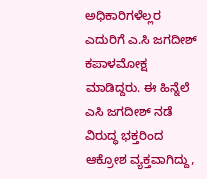ಅಧಿಕಾರಿಗಳೆಲ್ಲರ ಎದುರಿಗೆ ಎ.ಸಿ ಜಗದೀಶ್ ಕಪಾಳಮೋಕ್ಷ ಮಾಡಿದ್ದರು. ಈ ಹಿನ್ನೆಲೆ ಎಸಿ ಜಗದೀಶ್ ನಡೆ ವಿರುದ್ಧ ಭಕ್ತರಿಂದ ಆಕ್ರೋಶ ವ್ಯಕ್ತವಾಗಿದ್ದು,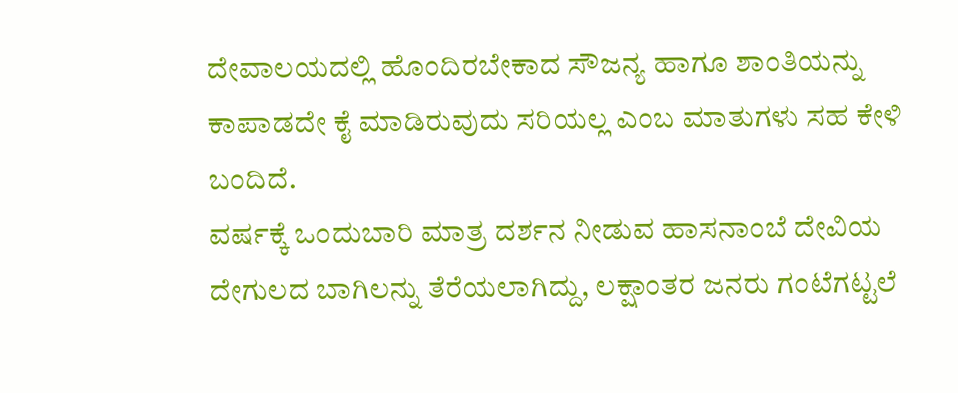ದೇವಾಲಯದಲ್ಲಿ ಹೊಂದಿರಬೇಕಾದ ಸೌಜನ್ಯ ಹಾಗೂ ಶಾಂತಿಯನ್ನು ಕಾಪಾಡದೇ ಕೈ ಮಾಡಿರುವುದು ಸರಿಯಲ್ಲ ಎಂಬ ಮಾತುಗಳು ಸಹ ಕೇಳಿ ಬಂದಿದೆ.
ವರ್ಷಕ್ಕೆ ಒಂದುಬಾರಿ ಮಾತ್ರ ದರ್ಶನ ನೀಡುವ ಹಾಸನಾಂಬೆ ದೇವಿಯ ದೇಗುಲದ ಬಾಗಿಲನ್ನು ತೆರೆಯಲಾಗಿದ್ದು, ಲಕ್ಷಾಂತರ ಜನರು ಗಂಟೆಗಟ್ಟಲೆ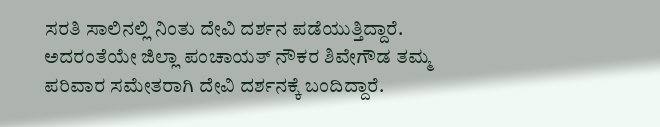ಸರತಿ ಸಾಲಿನಲ್ಲಿ ನಿಂತು ದೇವಿ ದರ್ಶನ ಪಡೆಯುತ್ತಿದ್ದಾರೆ. ಅದರಂತೆಯೇ ಜಿಲ್ಲಾ ಪಂಚಾಯತ್ ನೌಕರ ಶಿವೇಗೌಡ ತಮ್ಮ ಪರಿವಾರ ಸಮೇತರಾಗಿ ದೇವಿ ದರ್ಶನಕ್ಕೆ ಬಂದಿದ್ದಾರೆ.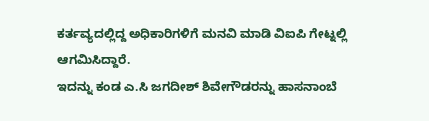ಕರ್ತವ್ಯದಲ್ಲಿದ್ದ ಅಧಿಕಾರಿಗಳಿಗೆ ಮನವಿ ಮಾಡಿ ವಿಐಪಿ ಗೇಟ್ನಲ್ಲಿ ಆಗಮಿಸಿದ್ದಾರೆ.
ಇದನ್ನು ಕಂಡ ಎ.ಸಿ ಜಗದೀಶ್ ಶಿವೇಗೌಡರನ್ನು ಹಾಸನಾಂಬೆ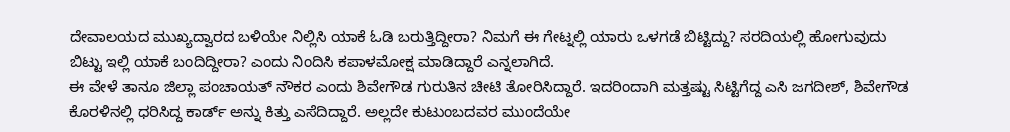ದೇವಾಲಯದ ಮುಖ್ಯದ್ವಾರದ ಬಳಿಯೇ ನಿಲ್ಲಿಸಿ ಯಾಕೆ ಓಡಿ ಬರುತ್ತಿದ್ದೀರಾ? ನಿಮಗೆ ಈ ಗೇಟ್ನಲ್ಲಿ ಯಾರು ಒಳಗಡೆ ಬಿಟ್ಟಿದ್ದು? ಸರದಿಯಲ್ಲಿ ಹೋಗುವುದು ಬಿಟ್ಟು ಇಲ್ಲಿ ಯಾಕೆ ಬಂದಿದ್ದೀರಾ? ಎಂದು ನಿಂದಿಸಿ ಕಪಾಳಮೋಕ್ಷ ಮಾಡಿದ್ದಾರೆ ಎನ್ನಲಾಗಿದೆ.
ಈ ವೇಳೆ ತಾನೂ ಜಿಲ್ಲಾ ಪಂಚಾಯತ್ ನೌಕರ ಎಂದು ಶಿವೇಗೌಡ ಗುರುತಿನ ಚೀಟಿ ತೋರಿಸಿದ್ದಾರೆ. ಇದರಿಂದಾಗಿ ಮತ್ತಷ್ಟು ಸಿಟ್ಟಿಗೆದ್ದ ಎಸಿ ಜಗದೀಶ್, ಶಿವೇಗೌಡ ಕೊರಳಿನಲ್ಲಿ ಧರಿಸಿದ್ದ ಕಾರ್ಡ್ ಅನ್ನು ಕಿತ್ತು ಎಸೆದಿದ್ದಾರೆ. ಅಲ್ಲದೇ ಕುಟುಂಬದವರ ಮುಂದೆಯೇ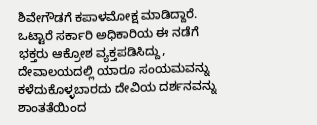ಶಿವೇಗೌಡಗೆ ಕಪಾಳಮೋಕ್ಷ ಮಾಡಿದ್ದಾರೆ.
ಒಟ್ಟಾರೆ ಸರ್ಕಾರಿ ಅಧಿಕಾರಿಯ ಈ ನಡೆಗೆ ಭಕ್ತರು ಆಕ್ರೋಶ ವ್ಯಕ್ತಪಡಿಸಿದ್ದು, ದೇವಾಲಯದಲ್ಲಿ ಯಾರೂ ಸಂಯಮವನ್ನು ಕಳೆದುಕೊಳ್ಳಬಾರದು ದೇವಿಯ ದರ್ಶನವನ್ನು ಶಾಂತತೆಯಿಂದ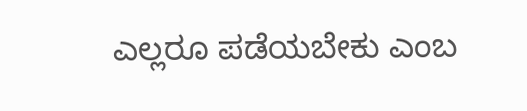ಎಲ್ಲರೂ ಪಡೆಯಬೇಕು ಎಂಬ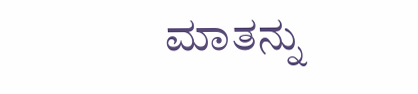ಮಾತನ್ನು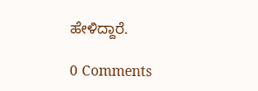ಹೇಳಿದ್ದಾರೆ.

0 Comments